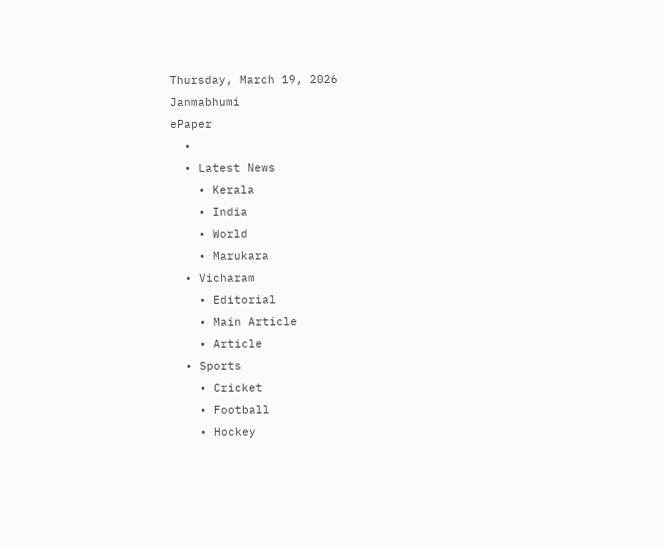Thursday, March 19, 2026
Janmabhumi
ePaper
  •
  • Latest News
    • Kerala
    • India
    • World
    • Marukara
  • Vicharam
    • Editorial
    • Main Article
    • Article
  • Sports
    • Cricket
    • Football
    • Hockey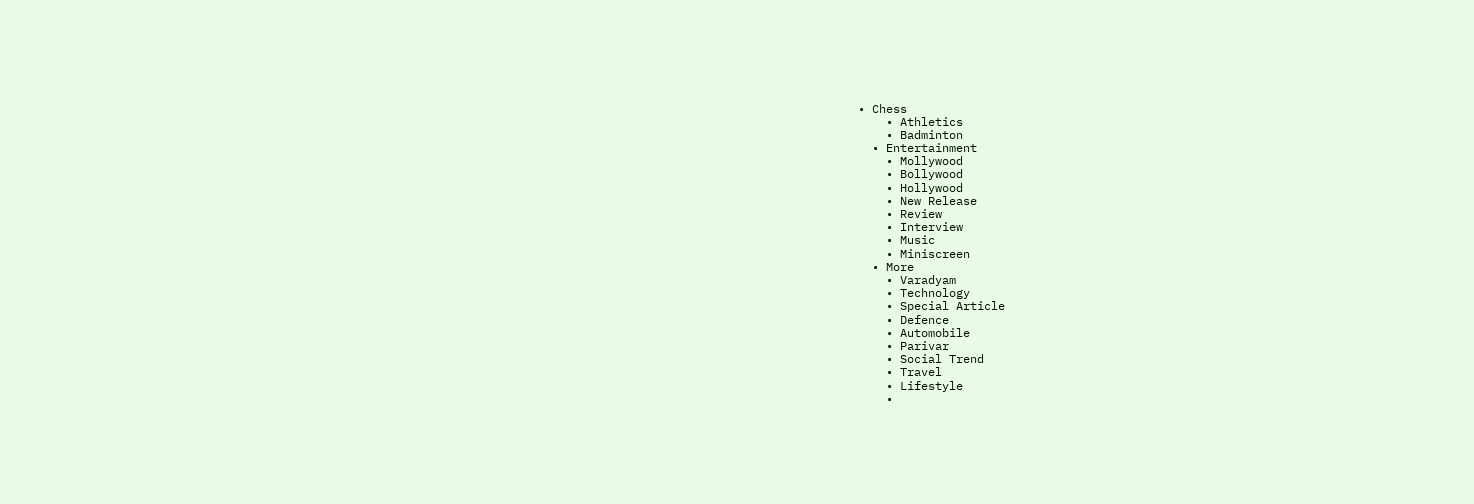• Chess
    • Athletics
    • Badminton
  • Entertainment
    • Mollywood
    • Bollywood
    • Hollywood
    • New Release
    • Review
    • Interview
    • Music
    • Miniscreen
  • More
    • Varadyam
    • Technology
    • Special Article
    • Defence
    • Automobile
    • Parivar
    • Social Trend
    • Travel
    • Lifestyle
    •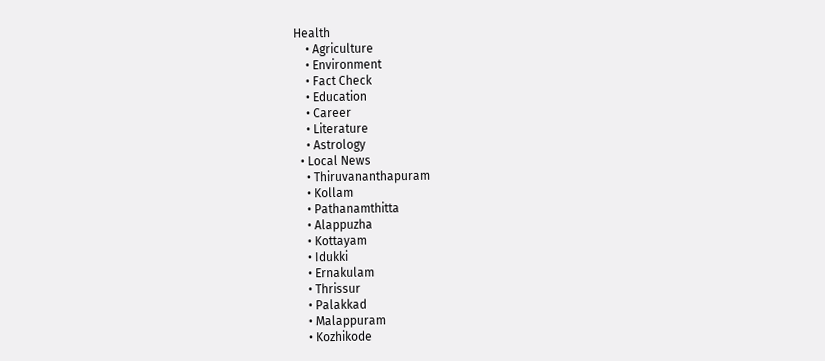Health
    • Agriculture
    • Environment
    • Fact Check
    • Education
    • Career
    • Literature
    • Astrology
  • Local News
    • Thiruvananthapuram
    • Kollam
    • Pathanamthitta
    • Alappuzha
    • Kottayam
    • Idukki
    • Ernakulam
    • Thrissur
    • Palakkad
    • Malappuram
    • Kozhikode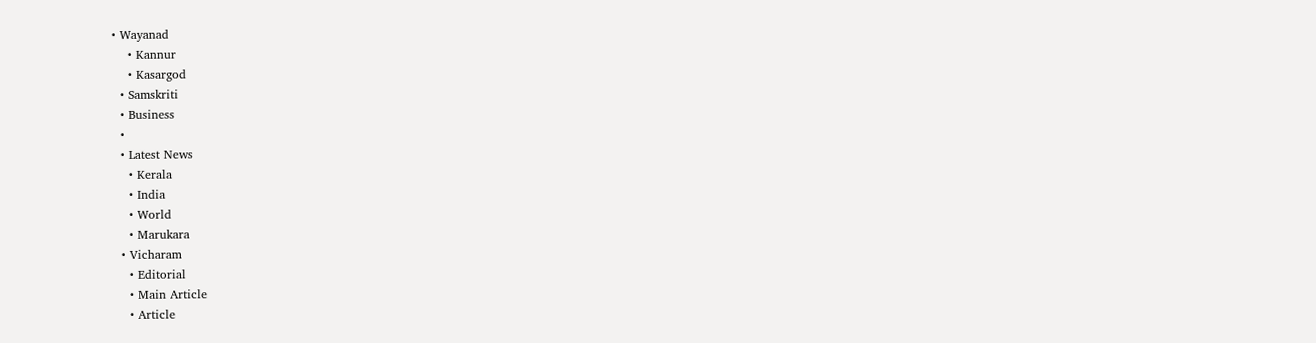• Wayanad
    • Kannur
    • Kasargod
  • Samskriti
  • Business
  •
  • Latest News
    • Kerala
    • India
    • World
    • Marukara
  • Vicharam
    • Editorial
    • Main Article
    • Article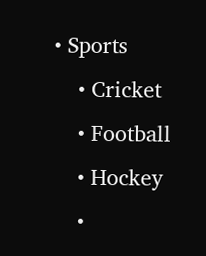• Sports
    • Cricket
    • Football
    • Hockey
    •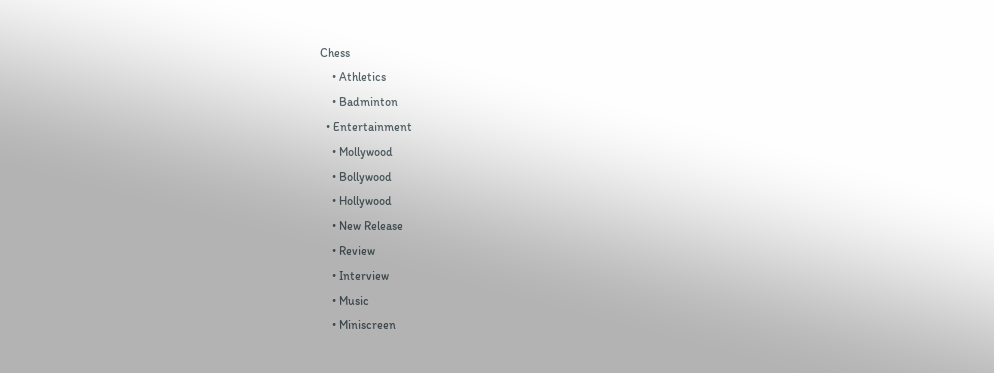Chess
    • Athletics
    • Badminton
  • Entertainment
    • Mollywood
    • Bollywood
    • Hollywood
    • New Release
    • Review
    • Interview
    • Music
    • Miniscreen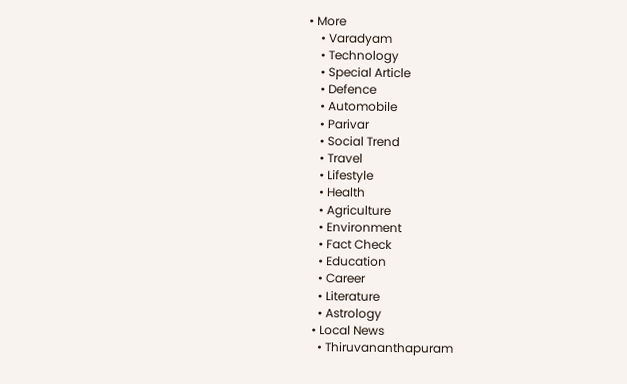• More
    • Varadyam
    • Technology
    • Special Article
    • Defence
    • Automobile
    • Parivar
    • Social Trend
    • Travel
    • Lifestyle
    • Health
    • Agriculture
    • Environment
    • Fact Check
    • Education
    • Career
    • Literature
    • Astrology
  • Local News
    • Thiruvananthapuram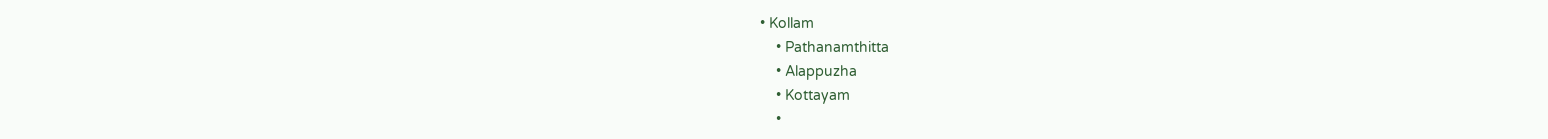• Kollam
    • Pathanamthitta
    • Alappuzha
    • Kottayam
    •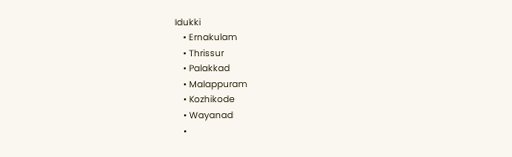Idukki
    • Ernakulam
    • Thrissur
    • Palakkad
    • Malappuram
    • Kozhikode
    • Wayanad
    •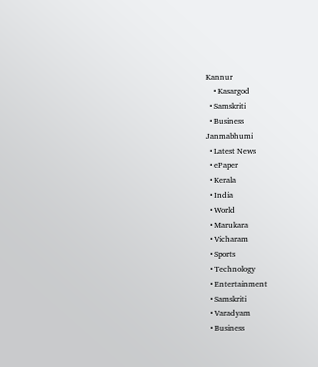Kannur
    • Kasargod
  • Samskriti
  • Business
Janmabhumi
  • Latest News
  • ePaper
  • Kerala
  • India
  • World
  • Marukara
  • Vicharam
  • Sports
  • Technology
  • Entertainment
  • Samskriti
  • Varadyam
  • Business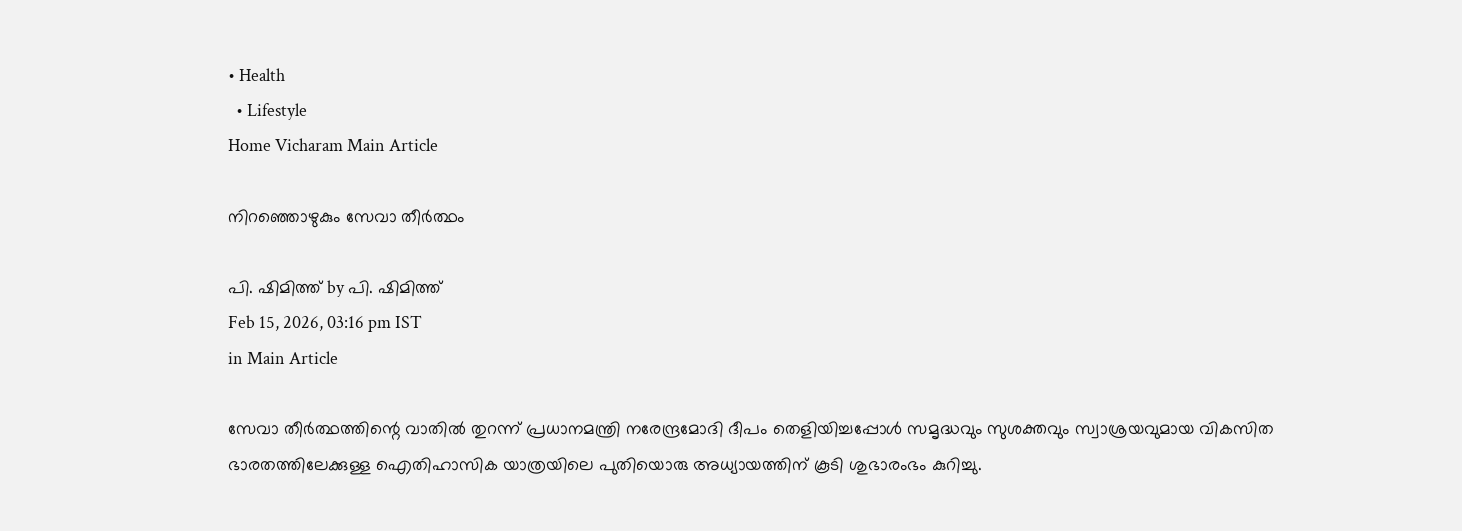• Health
  • Lifestyle
Home Vicharam Main Article

നിറഞ്ഞൊഴുകും സേവാ തീര്‍ത്ഥം

പി. ഷിമിത്ത് by പി. ഷിമിത്ത്
Feb 15, 2026, 03:16 pm IST
in Main Article

സേവാ തീര്‍ത്ഥത്തിന്റെ വാതില്‍ തുറന്ന് പ്രധാനമന്ത്രി നരേന്ദ്രമോദി ദീപം തെളിയിച്ചപ്പോള്‍ സമൃദ്ധവും സുശക്തവും സ്വാശ്രയവുമായ വികസിത ഭാരതത്തിലേക്കുള്ള ഐതിഹാസിക യാത്രയിലെ പുതിയൊരു അധ്യായത്തിന് കൂടി ശുഭാരംഭം കുറിച്ചു.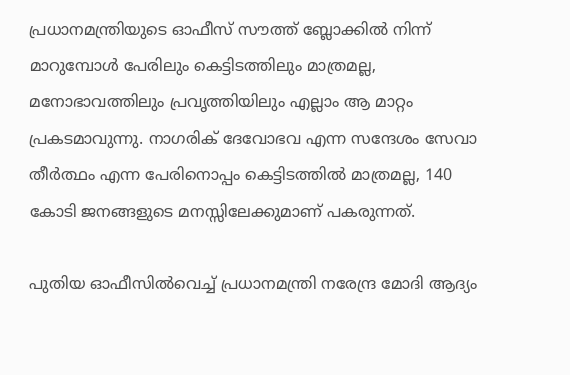പ്രധാനമന്ത്രിയുടെ ഓഫീസ് സൗത്ത് ബ്ലോക്കില്‍ നിന്ന് മാറുമ്പോള്‍ പേരിലും കെട്ടിടത്തിലും മാത്രമല്ല, മനോഭാവത്തിലും പ്രവൃത്തിയിലും എല്ലാം ആ മാറ്റം പ്രകടമാവുന്നു. നാഗരിക് ദേവോഭവ എന്ന സന്ദേശം സേവാ തീര്‍ത്ഥം എന്ന പേരിനൊപ്പം കെട്ടിടത്തില്‍ മാത്രമല്ല, 140 കോടി ജനങ്ങളുടെ മനസ്സിലേക്കുമാണ് പകരുന്നത്.

പുതിയ ഓഫീസില്‍വെച്ച് പ്രധാനമന്ത്രി നരേന്ദ്ര മോദി ആദ്യം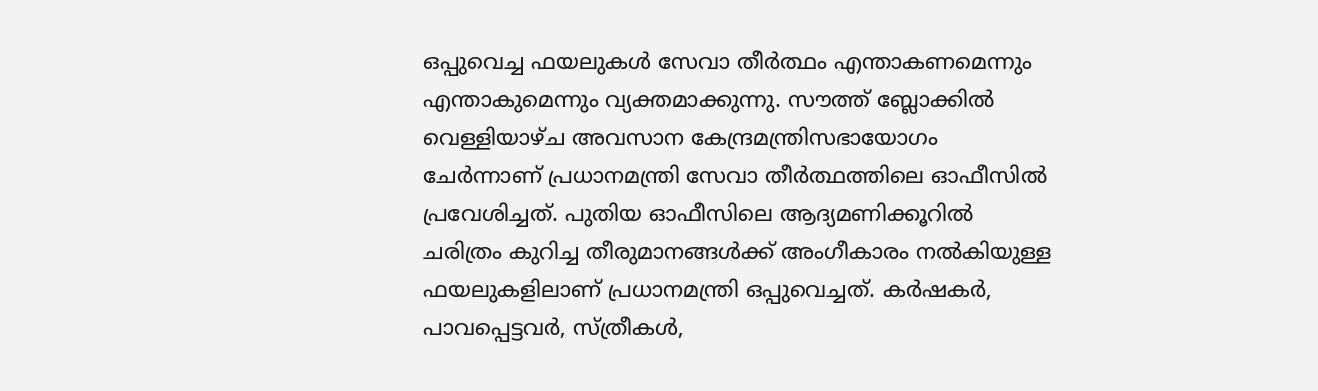ഒപ്പുവെച്ച ഫയലുകള്‍ സേവാ തീര്‍ത്ഥം എന്താകണമെന്നും എന്താകുമെന്നും വ്യക്തമാക്കുന്നു. സൗത്ത് ബ്ലോക്കില്‍ വെള്ളിയാഴ്ച അവസാന കേന്ദ്രമന്ത്രിസഭായോഗം ചേര്‍ന്നാണ് പ്രധാനമന്ത്രി സേവാ തീര്‍ത്ഥത്തിലെ ഓഫീസില്‍ പ്രവേശിച്ചത്. പുതിയ ഓഫീസിലെ ആദ്യമണിക്കൂറില്‍ ചരിത്രം കുറിച്ച തീരുമാനങ്ങള്‍ക്ക് അംഗീകാരം നല്‍കിയുള്ള ഫയലുകളിലാണ് പ്രധാനമന്ത്രി ഒപ്പുവെച്ചത്. കര്‍ഷകര്‍, പാവപ്പെട്ടവര്‍, സ്ത്രീകള്‍,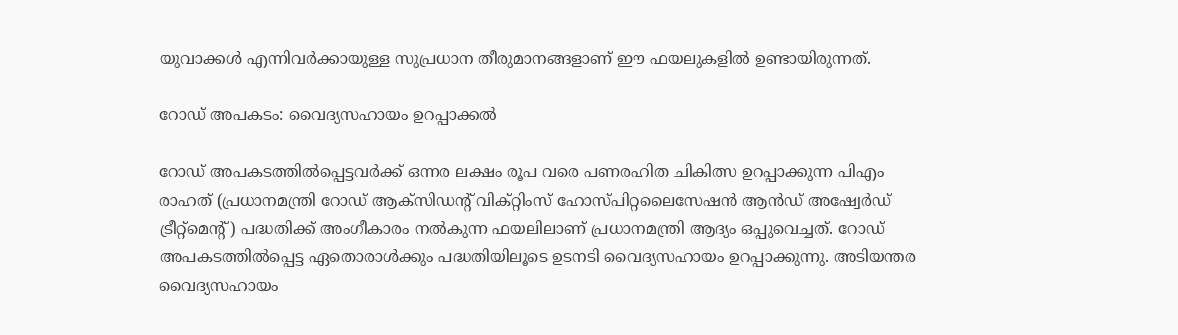യുവാക്കള്‍ എന്നിവര്‍ക്കായുള്ള സുപ്രധാന തീരുമാനങ്ങളാണ് ഈ ഫയലുകളില്‍ ഉണ്ടായിരുന്നത്.

റോഡ് അപകടം: വൈദ്യസഹായം ഉറപ്പാക്കല്‍

റോഡ് അപകടത്തില്‍പ്പെട്ടവര്‍ക്ക് ഒന്നര ലക്ഷം രൂപ വരെ പണരഹിത ചികിത്സ ഉറപ്പാക്കുന്ന പിഎം രാഹത് (പ്രധാനമന്ത്രി റോഡ് ആക്സിഡന്റ് വിക്റ്റിംസ് ഹോസ്പിറ്റലൈസേഷന്‍ ആന്‍ഡ് അഷ്വേര്‍ഡ് ട്രീറ്റ്മെന്റ്) പദ്ധതിക്ക് അംഗീകാരം നല്‍കുന്ന ഫയലിലാണ് പ്രധാനമന്ത്രി ആദ്യം ഒപ്പുവെച്ചത്. റോഡ് അപകടത്തില്‍പ്പെട്ട ഏതൊരാള്‍ക്കും പദ്ധതിയിലൂടെ ഉടനടി വൈദ്യസഹായം ഉറപ്പാക്കുന്നു. അടിയന്തര വൈദ്യസഹായം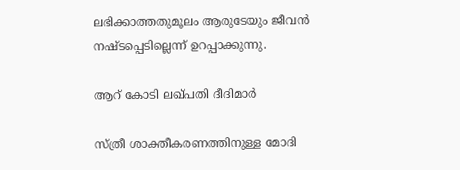ലഭിക്കാത്തതുമൂലം ആരുടേയും ജീവന്‍ നഷ്ടപ്പെടില്ലെന്ന് ഉറപ്പാക്കുന്നു.

ആറ് കോടി ലഖ്പതി ദീദിമാര്‍

സ്ത്രീ ശാക്തീകരണത്തിനുള്ള മോദി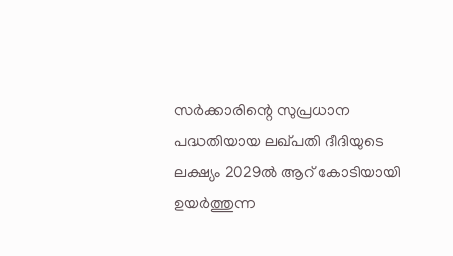സര്‍ക്കാരിന്റെ സുപ്രധാന പദ്ധതിയായ ലഖ്പതി ദീദിയുടെ ലക്ഷ്യം 2029ല്‍ ആറ് കോടിയായി ഉയര്‍ത്തുന്ന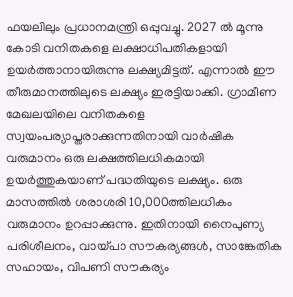ഫയലിലും പ്രധാനമന്ത്രി ഒപ്പുവച്ചു. 2027 ല്‍ മൂന്നു കോടി വനിതകളെ ലക്ഷാധിപതികളായി ഉയര്‍ത്താനായിരുന്നു ലക്ഷ്യമിട്ടത്. എന്നാല്‍ ഈ തീരുമാനത്തിലുടെ ലക്ഷ്യം ഇരട്ടിയാക്കി. ഗ്രാമീണ മേഖലയിലെ വനിതകളെ സ്വയംപര്യാപ്തരാക്കുന്നതിനായി വാര്‍ഷിക വരുമാനം ഒരു ലക്ഷത്തിലധികമായി ഉയര്‍ത്തുകയാണ് പദ്ധതിയുടെ ലക്ഷ്യം. ഒരു മാസത്തില്‍ ശരാശരി 10,000ത്തിലധികം വരുമാനം ഉറപ്പാക്കുന്നു. ഇതിനായി നൈപുണ്യ പരിശീലനം, വായ്‌പാ സൗകര്യങ്ങള്‍, സാങ്കേതിക സഹായം, വിപണി സൗകര്യം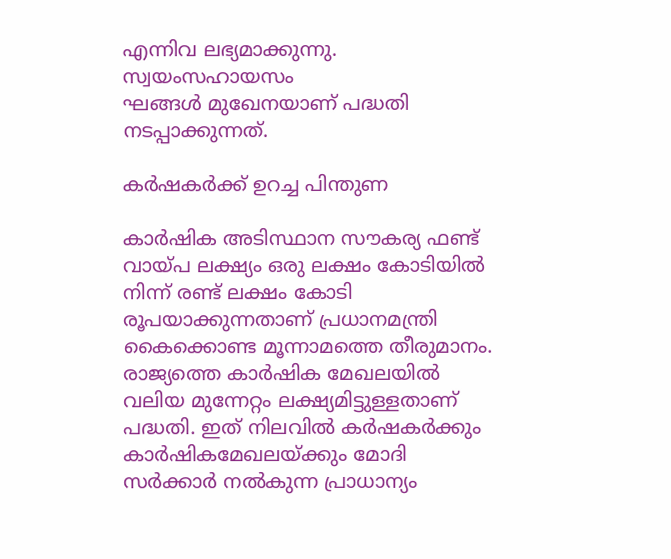എന്നിവ ലഭ്യമാക്കുന്നു. സ്വയംസഹായസം
ഘങ്ങള്‍ മുഖേനയാണ് പദ്ധതി നടപ്പാക്കുന്നത്.

കര്‍ഷകര്‍ക്ക് ഉറച്ച പിന്തുണ

കാര്‍ഷിക അടിസ്ഥാന സൗകര്യ ഫണ്ട് വായ്‌പ ലക്ഷ്യം ഒരു ലക്ഷം കോടിയില്‍ നിന്ന് രണ്ട് ലക്ഷം കോടി രൂപയാക്കുന്നതാണ് പ്രധാനമന്ത്രി കൈക്കൊണ്ട മൂന്നാമത്തെ തീരുമാനം. രാജ്യത്തെ കാര്‍ഷിക മേഖലയില്‍ വലിയ മുന്നേറ്റം ലക്ഷ്യമിട്ടുള്ളതാണ് പദ്ധതി. ഇത് നിലവില്‍ കര്‍ഷകര്‍ക്കും കാര്‍ഷികമേഖലയ്‌ക്കും മോദി സര്‍ക്കാര്‍ നല്‍കുന്ന പ്രാധാന്യം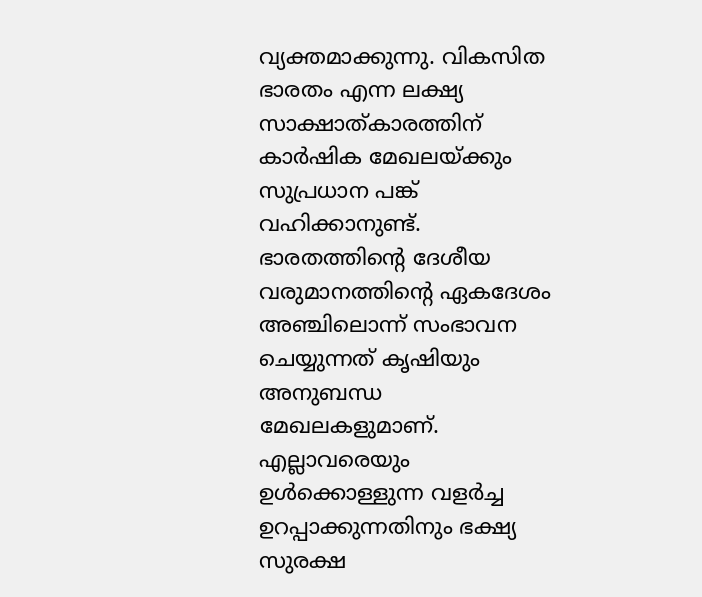വ്യക്തമാക്കുന്നു. വികസിത ഭാരതം എന്ന ലക്ഷ്യ സാക്ഷാത്കാരത്തിന് കാര്‍ഷിക മേഖലയ്‌ക്കും സുപ്രധാന പങ്ക് വഹിക്കാനുണ്ട്. ഭാരതത്തിന്റെ ദേശീയ വരുമാനത്തിന്റെ ഏകദേശം അഞ്ചിലൊന്ന് സംഭാവന ചെയ്യുന്നത് കൃഷിയും അനുബന്ധ മേഖലകളുമാണ്. എല്ലാവരെയും ഉള്‍ക്കൊള്ളുന്ന വളര്‍ച്ച ഉറപ്പാക്കുന്നതിനും ഭക്ഷ്യ സുരക്ഷ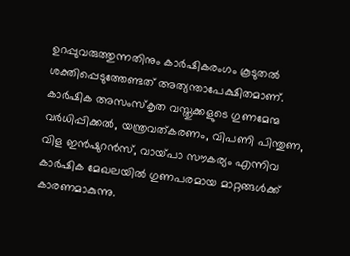ഉറപ്പുവരുത്തുന്നതിനും കാര്‍ഷികരംഗം കൂടുതല്‍ ശക്തിപ്പെടുത്തേണ്ടത് അത്യന്താപേക്ഷിതമാണ്. കാര്‍ഷിക അസംസ്‌കൃത വസ്തുക്കളുടെ ഗുണമേന്മ വര്‍ധിപ്പിക്കല്‍, യന്ത്രവത്കരണം, വിപണി പിന്തുണ, വിള ഇന്‍ഷുറന്‍സ്, വായ്‌പാ സൗകര്യം എന്നിവ കാര്‍ഷിക മേഖലയില്‍ ഗുണപരമായ മാറ്റങ്ങള്‍ക്ക് കാരണമാകുന്നു.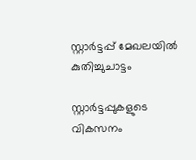സ്റ്റാര്‍ട്ടപ്പ് മേഖലയില്‍ കുതിച്ചുചാട്ടം

സ്റ്റാര്‍ട്ടപ്പുകളുടെ വികസനം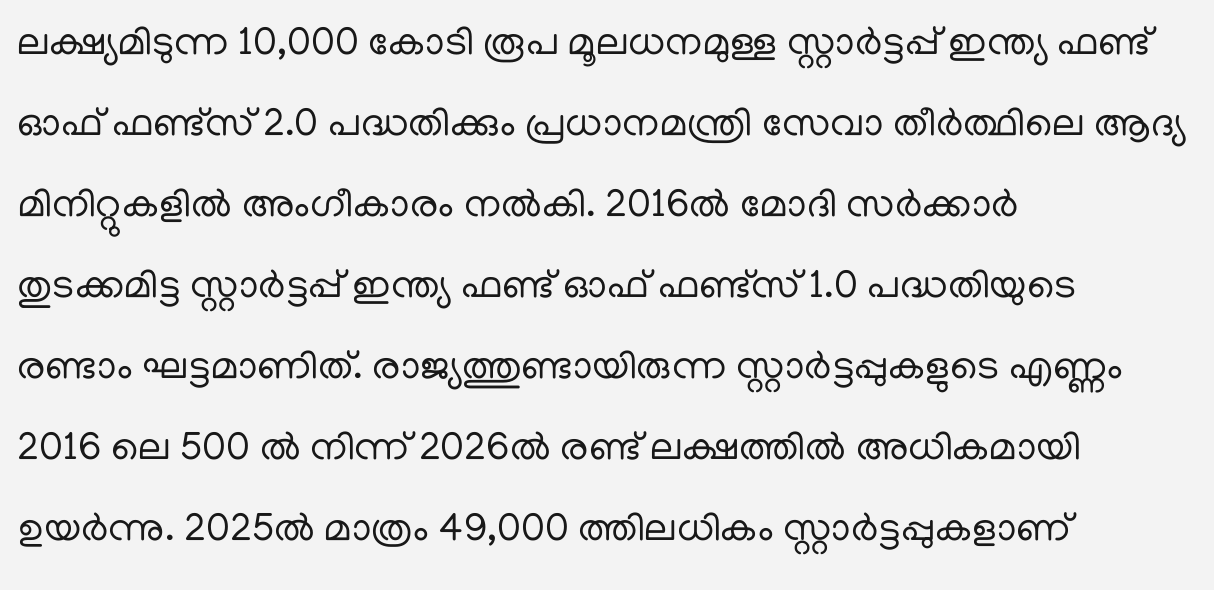ലക്ഷ്യമിടുന്ന 10,000 കോടി രൂപ മൂലധനമുള്ള സ്റ്റാര്‍ട്ടപ്പ് ഇന്ത്യ ഫണ്ട് ഓഫ് ഫണ്ട്സ് 2.0 പദ്ധതിക്കും പ്രധാനമന്ത്രി സേവാ തീര്‍ത്ഥിലെ ആദ്യ മിനിറ്റുകളില്‍ അംഗീകാരം നല്‍കി. 2016ല്‍ മോദി സര്‍ക്കാര്‍ തുടക്കമിട്ട സ്റ്റാര്‍ട്ടപ്പ് ഇന്ത്യ ഫണ്ട് ഓഫ് ഫണ്ട്സ് 1.0 പദ്ധതിയുടെ രണ്ടാം ഘട്ടമാണിത്. രാജ്യത്തുണ്ടായിരുന്ന സ്റ്റാര്‍ട്ടപ്പുകളുടെ എണ്ണം 2016 ലെ 500 ല്‍ നിന്ന് 2026ല്‍ രണ്ട് ലക്ഷത്തില്‍ അധികമായി ഉയര്‍ന്നു. 2025ല്‍ മാത്രം 49,000 ത്തിലധികം സ്റ്റാര്‍ട്ടപ്പുകളാണ്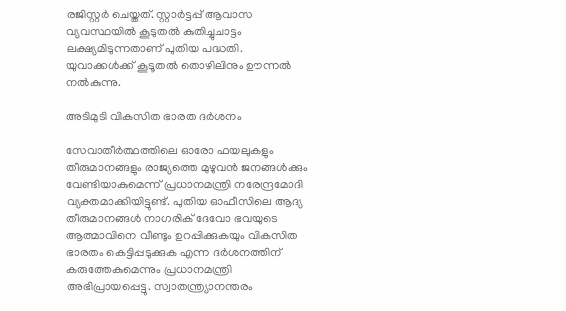രജിസ്റ്റര്‍ ചെയ്തത്. സ്റ്റാര്‍ട്ടപ്പ് ആവാസ വ്യവസ്ഥയില്‍ കൂടുതല്‍ കുതിച്ചുചാട്ടം ലക്ഷ്യമിടുന്നതാണ് പുതിയ പദ്ധതി. യുവാക്കള്‍ക്ക് കൂടൂതല്‍ തൊഴിലിനും ഊന്നല്‍ നല്‍കുന്നു.

അടിമുടി വികസിത ഭാരത ദര്‍ശനം

സേവാതീര്‍ത്ഥത്തിലെ ഓരോ ഫയലുകളും തീരുമാനങ്ങളും രാജ്യത്തെ മുഴുവന്‍ ജനങ്ങള്‍ക്കും വേണ്ടിയാകുമെന്ന് പ്രധാനമന്ത്രി നരേന്ദ്രമോദി വ്യക്തമാക്കിയിട്ടുണ്ട്. പുതിയ ഓഫീസിലെ ആദ്യ തീരുമാനങ്ങള്‍ നാഗരിക് ദേവോ ഭവയുടെ ആത്മാവിനെ വീണ്ടും ഉറപ്പിക്കുകയും വികസിത ഭാരതം കെട്ടിപ്പടുക്കുക എന്ന ദര്‍ശനത്തിന് കരുത്തേകുമെന്നും പ്രധാനമന്ത്രി അഭിപ്രായപ്പെട്ടു. സ്വാതന്ത്ര്യാനന്തരം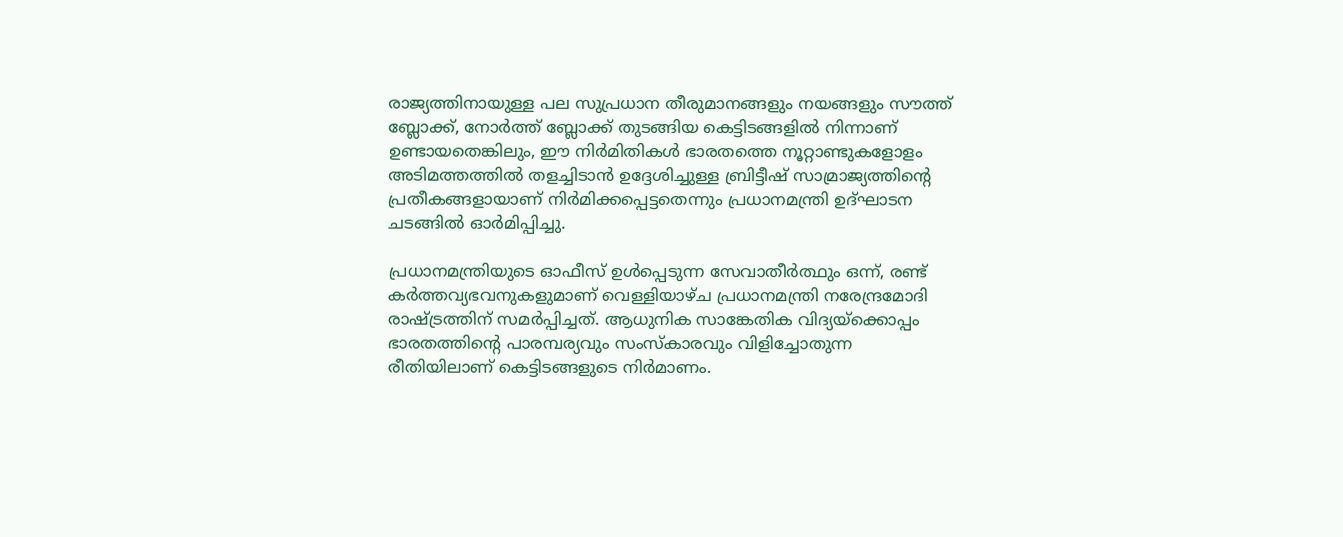രാജ്യത്തിനായുള്ള പല സുപ്രധാന തീരുമാനങ്ങളും നയങ്ങളും സൗത്ത് ബ്ലോക്ക്, നോര്‍ത്ത് ബ്ലോക്ക് തുടങ്ങിയ കെട്ടിടങ്ങളില്‍ നിന്നാണ് ഉണ്ടായതെങ്കിലും, ഈ നിര്‍മിതികള്‍ ഭാരതത്തെ നൂറ്റാണ്ടുകളോളം അടിമത്തത്തില്‍ തളച്ചിടാന്‍ ഉദ്ദേശിച്ചുള്ള ബ്രിട്ടീഷ് സാമ്രാജ്യത്തിന്റെ പ്രതീകങ്ങളായാണ് നിര്‍മിക്കപ്പെട്ടതെന്നും പ്രധാനമന്ത്രി ഉദ്ഘാടന ചടങ്ങില്‍ ഓര്‍മിപ്പിച്ചു.

പ്രധാനമന്ത്രിയുടെ ഓഫീസ് ഉള്‍പ്പെടുന്ന സേവാതീര്‍ത്ഥും ഒന്ന്, രണ്ട് കര്‍ത്തവ്യഭവനുകളുമാണ് വെള്ളിയാഴ്ച പ്രധാനമന്ത്രി നരേന്ദ്രമോദി രാഷ്‌ട്രത്തിന് സമര്‍പ്പിച്ചത്. ആധുനിക സാങ്കേതിക വിദ്യയ്‌ക്കൊപ്പം ഭാരതത്തിന്റെ പാരമ്പര്യവും സംസ്‌കാരവും വിളിച്ചോതുന്ന രീതിയിലാണ് കെട്ടിടങ്ങളുടെ നിര്‍മാണം.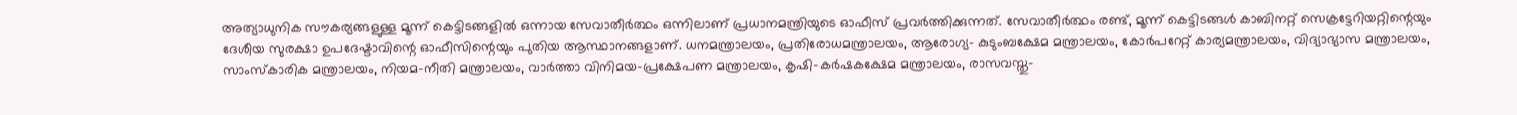അത്യാധുനിക സൗകര്യങ്ങളുള്ള മൂന്ന് കെട്ടിടങ്ങളില്‍ ഒന്നായ സേവാതീര്‍ത്ഥം ഒന്നിലാണ് പ്രധാനമന്ത്രിയുടെ ഓഫീസ് പ്രവര്‍ത്തിക്കുന്നത്. സേവാതീര്‍ത്ഥം രണ്ട്, മൂന്ന് കെട്ടിടങ്ങള്‍ കാബിനറ്റ് സെക്രട്ടേറിയറ്റിന്റെയും ദേശീയ സുരക്ഷാ ഉപദേഷ്ടാവിന്റെ ഓഫീസിന്റെയും പുതിയ ആസ്ഥാനങ്ങളാണ്. ധനമന്ത്രാലയം, പ്രതിരോധമന്ത്രാലയം, ആരോഗ്യ- കുടുംബക്ഷേമ മന്ത്രാലയം, കോര്‍പറേറ്റ് കാര്യമന്ത്രാലയം, വിദ്യാഭ്യാസ മന്ത്രാലയം, സാംസ്‌കാരിക മന്ത്രാലയം, നിയമ-നീതി മന്ത്രാലയം, വാര്‍ത്താ വിനിമയ-പ്രക്ഷേപണ മന്ത്രാലയം, കൃഷി-കര്‍ഷകക്ഷേമ മന്ത്രാലയം, രാസവസ്തു-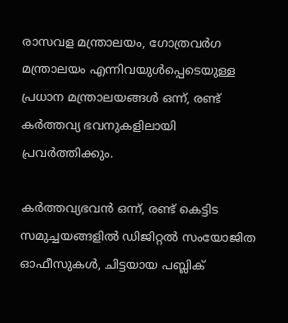രാസവള മന്ത്രാലയം, ഗോത്രവര്‍ഗ മന്ത്രാലയം എന്നിവയുള്‍പ്പെടെയുള്ള പ്രധാന മന്ത്രാലയങ്ങള്‍ ഒന്ന്, രണ്ട് കര്‍ത്തവ്യ ഭവനുകളിലായി പ്രവര്‍ത്തിക്കും.

കര്‍ത്തവ്യഭവന്‍ ഒന്ന്, രണ്ട് കെട്ടിട സമുച്ചയങ്ങളില്‍ ഡിജിറ്റല്‍ സംയോജിത ഓഫീസുകള്‍, ചിട്ടയായ പബ്ലിക്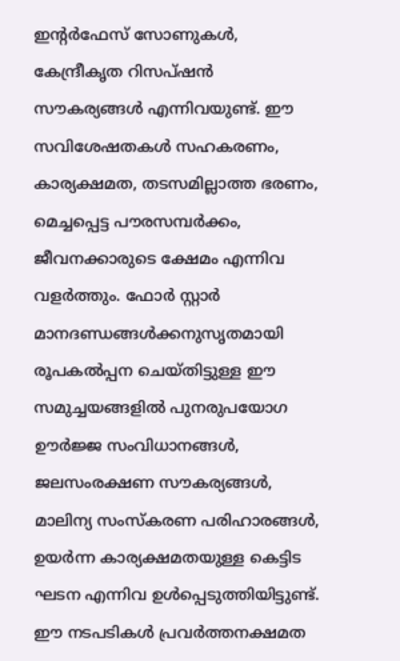ഇന്റര്‍ഫേസ് സോണുകള്‍, കേന്ദ്രീകൃത റിസപ്ഷന്‍ സൗകര്യങ്ങള്‍ എന്നിവയുണ്ട്. ഈ സവിശേഷതകള്‍ സഹകരണം, കാര്യക്ഷമത, തടസമില്ലാത്ത ഭരണം, മെച്ചപ്പെട്ട പൗരസമ്പര്‍ക്കം, ജീവനക്കാരുടെ ക്ഷേമം എന്നിവ വളര്‍ത്തും. ഫോര്‍ സ്റ്റാര്‍ മാനദണ്ഡങ്ങള്‍ക്കനുസൃതമായി രൂപകല്‍പ്പന ചെയ്തിട്ടുള്ള ഈ സമുച്ചയങ്ങളില്‍ പുനരുപയോഗ ഊര്‍ജ്ജ സംവിധാനങ്ങള്‍, ജലസംരക്ഷണ സൗകര്യങ്ങള്‍, മാലിന്യ സംസ്‌കരണ പരിഹാരങ്ങള്‍, ഉയര്‍ന്ന കാര്യക്ഷമതയുള്ള കെട്ടിട ഘടന എന്നിവ ഉള്‍പ്പെടുത്തിയിട്ടുണ്ട്. ഈ നടപടികള്‍ പ്രവര്‍ത്തനക്ഷമത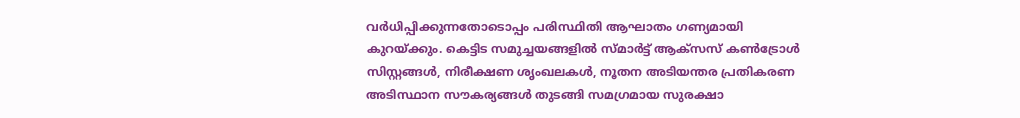വര്‍ധിപ്പിക്കുന്നതോടൊപ്പം പരിസ്ഥിതി ആഘാതം ഗണ്യമായി കുറയ്‌ക്കും. കെട്ടിട സമുച്ചയങ്ങളില്‍ സ്മാര്‍ട്ട് ആക്സസ് കണ്‍ട്രോള്‍ സിസ്റ്റങ്ങള്‍, നിരീക്ഷണ ശൃംഖലകള്‍, നൂതന അടിയന്തര പ്രതികരണ അടിസ്ഥാന സൗകര്യങ്ങള്‍ തുടങ്ങി സമഗ്രമായ സുരക്ഷാ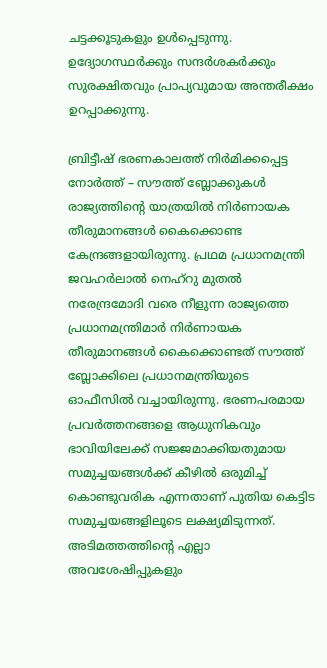ചട്ടക്കൂടുകളും ഉള്‍പ്പെടുന്നു. ഉദ്യോഗസ്ഥര്‍ക്കും സന്ദര്‍ശകര്‍ക്കും സുരക്ഷിതവും പ്രാപ്യവുമായ അന്തരീക്ഷം ഉറപ്പാക്കുന്നു.

ബ്രിട്ടീഷ് ഭരണകാലത്ത് നിര്‍മിക്കപ്പെട്ട നോര്‍ത്ത് – സൗത്ത് ബ്ലോക്കുകള്‍ രാജ്യത്തിന്റെ യാത്രയില്‍ നിര്‍ണായക തീരുമാനങ്ങള്‍ കൈക്കൊണ്ട കേന്ദ്രങ്ങളായിരുന്നു. പ്രഥമ പ്രധാനമന്ത്രി ജവഹര്‍ലാല്‍ നെഹ്റു മുതല്‍ നരേന്ദ്രമോദി വരെ നീളുന്ന രാജ്യത്തെ പ്രധാനമന്ത്രിമാര്‍ നിര്‍ണായക തീരുമാനങ്ങള്‍ കൈക്കൊണ്ടത് സൗത്ത് ബ്ലോക്കിലെ പ്രധാനമന്ത്രിയുടെ ഓഫീസില്‍ വച്ചായിരുന്നു. ഭരണപരമായ പ്രവര്‍ത്തനങ്ങളെ ആധുനികവും ഭാവിയിലേക്ക് സജ്ജമാക്കിയതുമായ സമുച്ചയങ്ങള്‍ക്ക് കീഴില്‍ ഒരുമിച്ച് കൊണ്ടുവരിക എന്നതാണ് പുതിയ കെട്ടിട സമുച്ചയങ്ങളിലൂടെ ലക്ഷ്യമിടുന്നത്. അടിമത്തത്തിന്റെ എല്ലാ അവശേഷിപ്പുകളും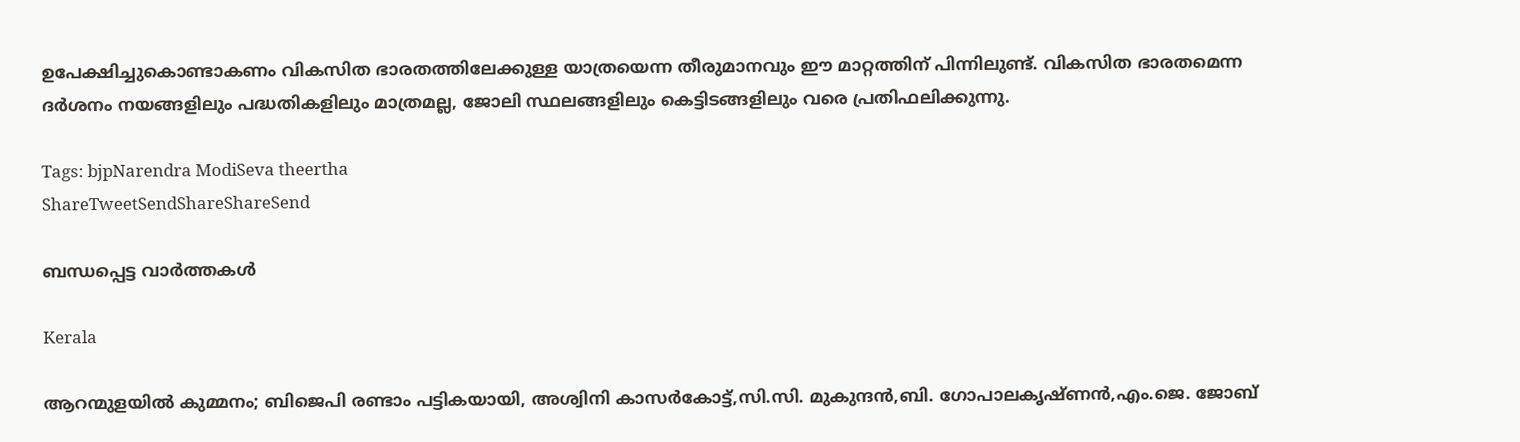ഉപേക്ഷിച്ചുകൊണ്ടാകണം വികസിത ഭാരതത്തിലേക്കുള്ള യാത്രയെന്ന തീരുമാനവും ഈ മാറ്റത്തിന് പിന്നിലുണ്ട്. വികസിത ഭാരതമെന്ന ദര്‍ശനം നയങ്ങളിലും പദ്ധതികളിലും മാത്രമല്ല, ജോലി സ്ഥലങ്ങളിലും കെട്ടിടങ്ങളിലും വരെ പ്രതിഫലിക്കുന്നു.

Tags: bjpNarendra ModiSeva theertha
ShareTweetSendShareShareSend

ബന്ധപ്പെട്ട വാര്‍ത്തകള്‍

Kerala

ആറന്മുളയിൽ കുമ്മനം; ബിജെപി രണ്ടാം പട്ടികയായി, അശ്വിനി കാസർകോട്ട്,സി.സി. മുകുന്ദൻ,ബി. ഗോപാലകൃഷ്ണൻ,എം.ജെ. ജോബ്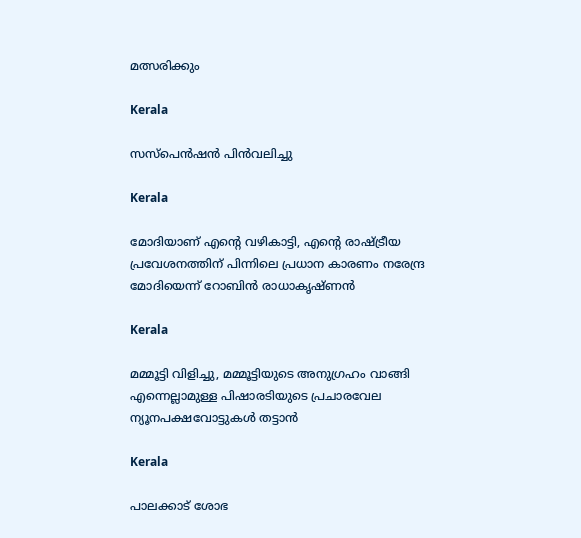മത്സരിക്കും

Kerala

സസ്പെൻഷൻ പിൻവലിച്ചു

Kerala

മോദിയാണ് എന്റെ വഴികാട്ടി, എന്റെ രാഷ്‌ട്രീയ പ്രവേശനത്തിന് പിന്നിലെ പ്രധാന കാരണം നരേന്ദ്ര മോദിയെന്ന് റോബിൻ രാധാകൃഷ്ണന്‍

Kerala

മമ്മൂട്ടി വിളിച്ചു, മമ്മൂട്ടിയുടെ അനുഗ്രഹം വാങ്ങി എന്നെല്ലാമുള്ള പിഷാരടിയുടെ പ്രചാരവേല ന്യൂനപക്ഷവോട്ടുകള്‍ തട്ടാന്‍

Kerala

പാലക്കാട് ശോഭ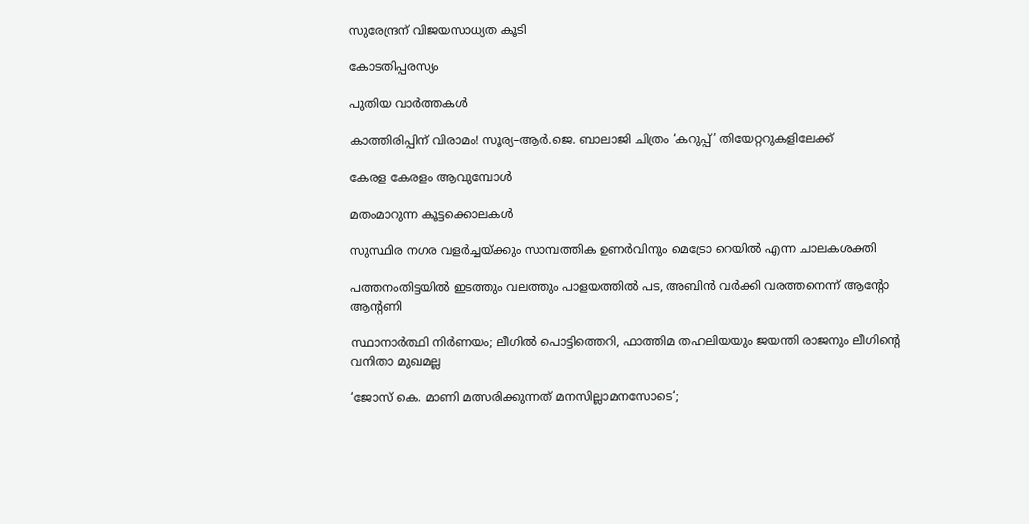സുരേന്ദ്രന് വിജയസാധ്യത കൂടി

കോടതിപ്പരസ്യം

പുതിയ വാര്‍ത്തകള്‍

കാത്തിരിപ്പിന് വിരാമം! സൂര്യ–ആർ.ജെ. ബാലാജി ചിത്രം ‘കറുപ്പ്’ തിയേറ്ററുകളിലേക്ക്

കേരള കേരളം ആവുമ്പോൾ

മതംമാറുന്ന കൂട്ടക്കൊലകള്‍

സുസ്ഥിര നഗര വളര്‍ച്ചയ്‌ക്കും സാമ്പത്തിക ഉണര്‍വിനും മെട്രോ റെയില്‍ എന്ന ചാലകശക്തി

പത്തനംതിട്ടയിൽ ഇടത്തും വലത്തും പാളയത്തിൽ പട, അബിന്‍ വര്‍ക്കി വരത്തനെന്ന് ആന്റോ ആന്റണി

സ്ഥാനാർത്ഥി നിർണയം; ലീഗിൽ പൊട്ടിത്തെറി, ഫാത്തിമ തഹലിയയും ജയന്തി രാജനും ലീഗിന്റെ വനിതാ മുഖമല്ല

‘ജോസ് കെ. മാണി മത്സരിക്കുന്നത് മനസില്ലാമനസോടെ‘;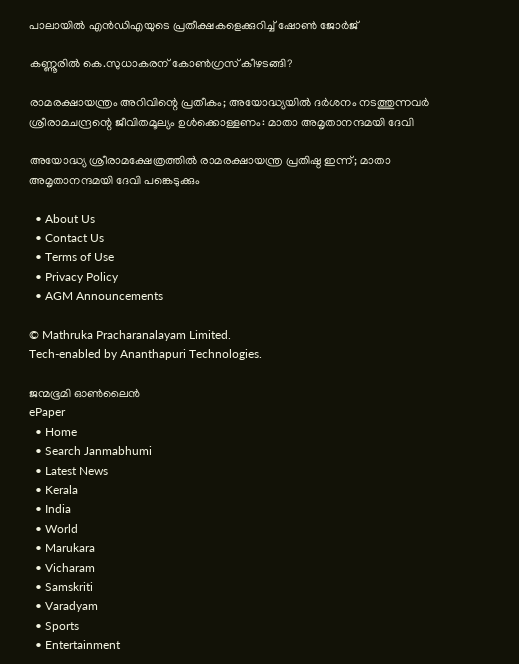പാലായില്‍ എന്‍ഡിഎയുടെ പ്രതീക്ഷകളെക്കുറിച്ച് ഷോണ്‍ ജോര്‍ജ്

കണ്ണൂരിൽ കെ.സുധാകരന് കോൺഗ്രസ് കീഴടങ്ങി?

രാമരക്ഷായന്ത്രം അറിവിന്റെ പ്രതീകം; അയോദ്ധ്യയിൽ ദർശനം നടത്തുന്നവർ ശ്രീരാമചന്ദ്രന്റെ ജീവിതമൂല്യം ഉള്‍ക്കൊള്ളണം: മാതാ അമൃതാനന്ദമയി ദേവി

അയോദ്ധ്യ ശ്രീരാമക്ഷേത്രത്തില്‍ രാമരക്ഷായന്ത്ര പ്രതിഷ്ഠ ഇന്ന്; മാതാ അമൃതാനന്ദമയി ദേവി പങ്കെടുക്കും

  • About Us
  • Contact Us
  • Terms of Use
  • Privacy Policy
  • AGM Announcements

© Mathruka Pracharanalayam Limited.
Tech-enabled by Ananthapuri Technologies.

ജന്മഭൂമി ഓണ്‍ലൈന്‍
ePaper
  • Home
  • Search Janmabhumi
  • Latest News
  • Kerala
  • India
  • World
  • Marukara
  • Vicharam
  • Samskriti
  • Varadyam
  • Sports
  • Entertainment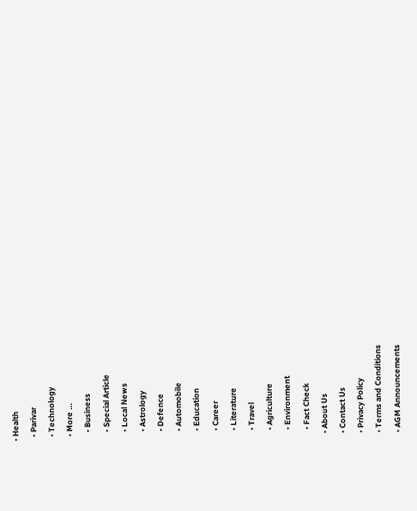• Health
  • Parivar
  • Technology
  • More …
    • Business
    • Special Article
    • Local News
    • Astrology
    • Defence
    • Automobile
    • Education
    • Career
    • Literature
    • Travel
    • Agriculture
    • Environment
    • Fact Check
  • About Us
  • Contact Us
  • Privacy Policy
  • Terms and Conditions
  • AGM Announcements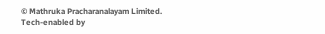© Mathruka Pracharanalayam Limited.
Tech-enabled by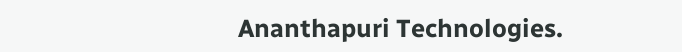Ananthapuri Technologies.